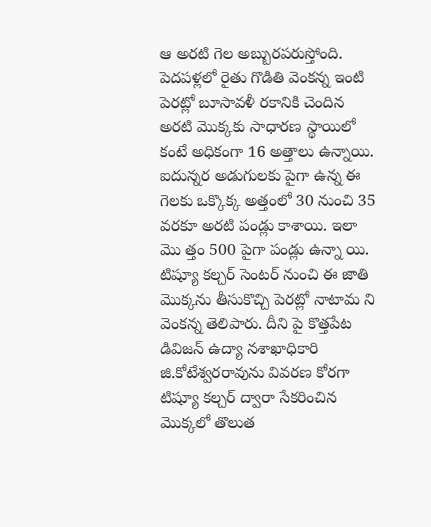ఆ అరటి గెల అబ్బురపరుస్తోంది. పెదపళ్లలో రైతు గొడితి వెంకన్న ఇంటి పెరట్లో బూసావళీ రకానికి చెందిన అరటి మొక్కకు సాధారణ స్థాయిలో కంటే అధికంగా 16 అత్తాలు ఉన్నాయి. ఐదున్నర అడుగులకు పైగా ఉన్న ఈ గెలకు ఒక్కొక్క అత్తంలో 30 నుంచి 35 వరకూ అరటి పండ్లు కాశాయి. ఇలా మొ త్తం 500 పైగా పండ్లు ఉన్నా యి. టిష్యూ కల్చర్ సెంటర్ నుంచి ఈ జాతి మొక్కను తీసుకొచ్చి పెరట్లో నాటామ ని వెంకన్న తెలిపారు. దీని పై కొత్తపేట డివిజన్ ఉద్యా నశాఖాధికారి జి.కోటేశ్వరరావును వివరణ కోరగా టిష్యూ కల్చర్ ద్వారా సేకరించిన మొక్కలో తొలుత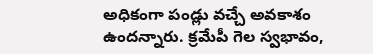అధికంగా పండ్లు వచ్చే అవకాశం ఉందన్నారు. క్రమేపీ గెల స్వభావం,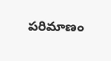పరిమాణం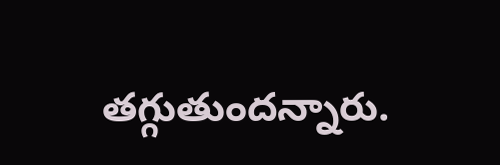తగ్గుతుందన్నారు.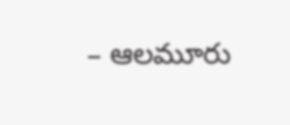– ఆలమూరు